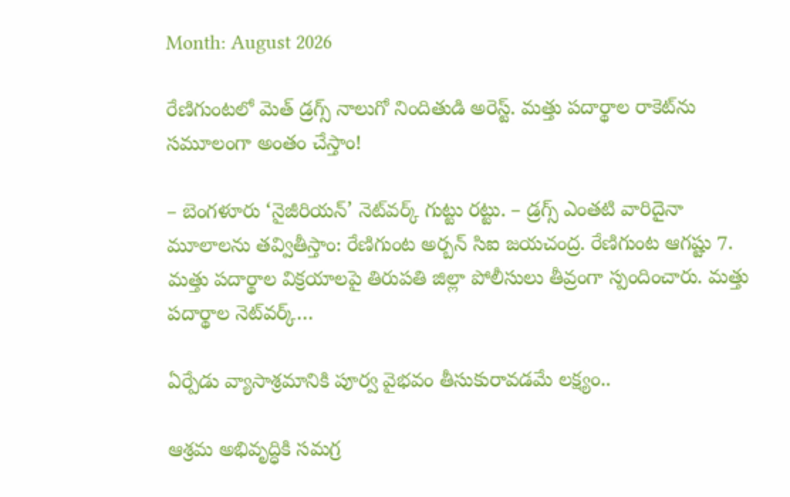Month: August 2026

రేణిగుంటలో మెత్ డ్రగ్స్ నాలుగో నిందితుడి అరెస్ట్. మత్తు పదార్థాల రాకెట్‌ను సమూలంగా అంతం చేస్తాం!

– బెంగళూరు ‘నైజీరియన్’ నెట్‌వర్క్ గుట్టు రట్టు. – డ్రగ్స్ ఎంతటి వారిదైనా మూలాలను తవ్వితీస్తాం: రేణిగుంట అర్బన్ సిఐ జయచంద్ర. రేణిగుంట ఆగష్టు 7. మత్తు పదార్థాల విక్రయాలపై తిరుపతి జిల్లా పోలీసులు తీవ్రంగా స్పందించారు. మత్తు పదార్థాల నెట్‌వర్క్…

ఏర్పేడు వ్యాసాశ్రమానికి పూర్వ వైభవం తీసుకురావడమే లక్ష్యం..

ఆశ్రమ అభివృద్ధికి సమగ్ర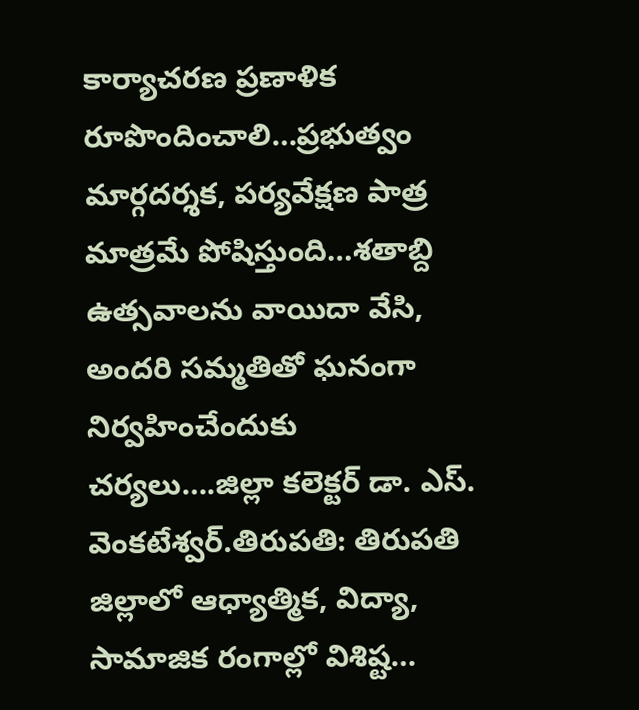కార్యాచరణ ప్రణాళిక రూపొందించాలి…ప్రభుత్వం మార్గదర్శక, పర్యవేక్షణ పాత్ర మాత్రమే పోషిస్తుంది…శతాబ్ది ఉత్సవాలను వాయిదా వేసి, అందరి సమ్మతితో ఘనంగా నిర్వహించేందుకు చర్యలు….జిల్లా కలెక్టర్ డా. ఎస్. వెంకటేశ్వర్.తిరుపతి: తిరుపతి జిల్లాలో ఆధ్యాత్మిక, విద్యా, సామాజిక రంగాల్లో విశిష్ట…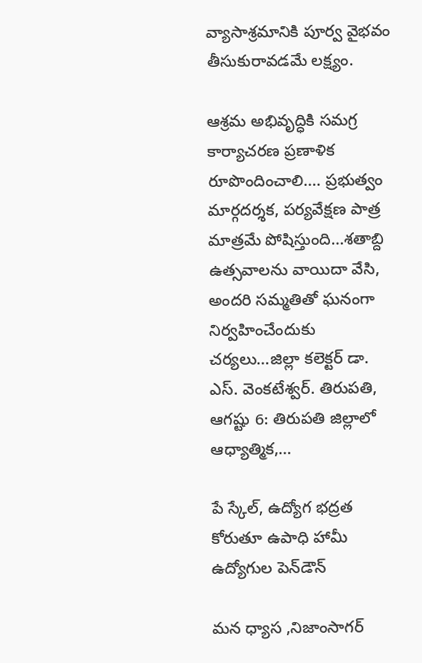వ్యాసాశ్రమానికి పూర్వ వైభవం తీసుకురావడమే లక్ష్యం.

ఆశ్రమ అభివృద్ధికి సమగ్ర కార్యాచరణ ప్రణాళిక రూపొందించాలి…. ప్రభుత్వం మార్గదర్శక, పర్యవేక్షణ పాత్ర మాత్రమే పోషిస్తుంది…శతాబ్ది ఉత్సవాలను వాయిదా వేసి, అందరి సమ్మతితో ఘనంగా నిర్వహించేందుకు చర్యలు…జిల్లా కలెక్టర్ డా. ఎస్. వెంకటేశ్వర్. తిరుపతి, ఆగష్టు 6: తిరుపతి జిల్లాలో ఆధ్యాత్మిక,…

పే స్కేల్, ఉద్యోగ భద్రత కోరుతూ ఉపాధి హామీ ఉద్యోగుల పెన్‌డౌన్

మన ధ్యాస ,నిజాంసాగర్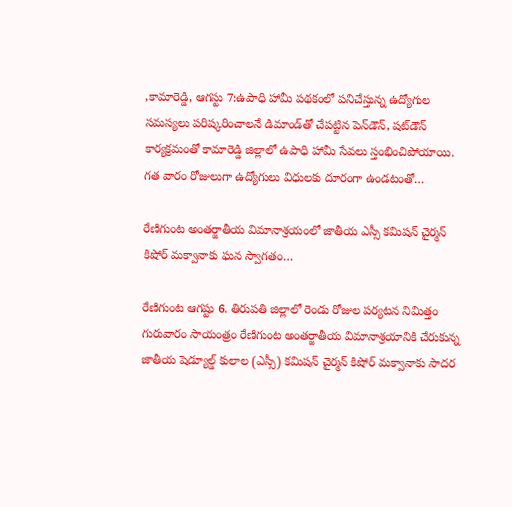,కామారెడ్డి, ఆగస్టు 7:ఉపాధి హామీ పథకంలో పనిచేస్తున్న ఉద్యోగుల సమస్యలు పరిష్కరించాలనే డిమాండ్‌తో చేపట్టిన పెన్‌డౌన్, షట్‌డౌన్ కార్యక్రమంతో కామారెడ్డి జిల్లాలో ఉపాధి హామీ సేవలు స్తంభించిపోయాయి. గత వారం రోజులుగా ఉద్యోగులు విధులకు దూరంగా ఉండటంతో…

రేణిగుంట అంతర్జాతీయ విమానాశ్రయంలో జాతీయ ఎస్సీ కమిషన్ చైర్మన్ కిషోర్ మక్వానాకు ఘన స్వాగతం…

రేణిగుంట ఆగష్టు 6. తిరుపతి జిల్లాలో రెండు రోజుల పర్యటన నిమిత్తం గురువారం సాయంత్రం రేణిగుంట అంతర్జాతీయ విమానాశ్రయానికి చేరుకున్న జాతీయ షెడ్యూల్డ్ కులాల (ఎస్సీ) కమిషన్ చైర్మన్ కిషోర్ మక్వానాకు సాదర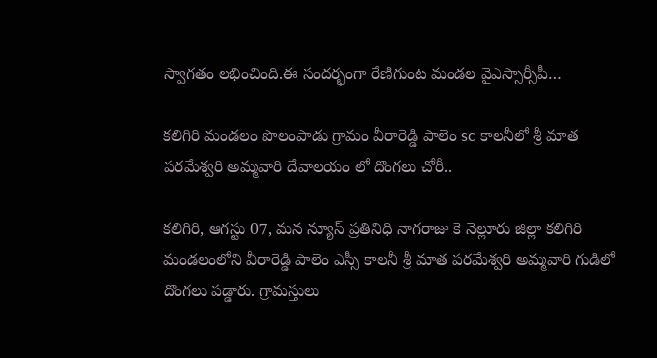స్వాగతం లభించింది.ఈ సందర్భంగా రేణిగుంట మండల వైఎస్సార్సీపీ…

కలిగిరి మండలం పొలంపాడు గ్రామం వీరారెడ్డి పాలెం sc కాలనీలో శ్రీ మాత పరమేశ్వరి అమ్మవారి దేవాలయం లో దొంగలు చోరీ..

కలిగిరి, ఆగస్టు 07, మన న్యూస్ ప్రతినిధి నాగరాజు కె నెల్లూరు జిల్లా కలిగిరి మండలంలోని వీరారెడ్డి పాలెం ఎస్సీ కాలనీ శ్రీ మాత పరమేశ్వరి అమ్మవారి గుడిలో దొంగలు పడ్డారు. గ్రామస్తులు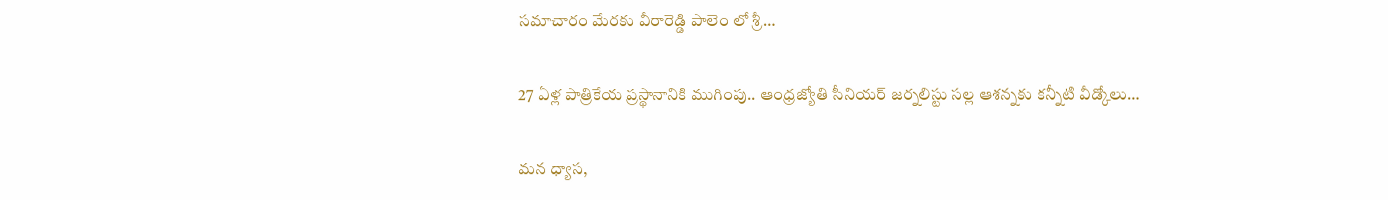సమాచారం మేరకు వీరారెడ్డి పాలెం లో శ్రీ…

27 ఏళ్ల పాత్రికేయ ప్రస్థానానికి ముగింపు.. ఆంధ్రజ్యోతి సీనియర్ జర్నలిస్టు సల్ల ఆశన్నకు కన్నీటి వీడ్కోలు…

మన ధ్యాస,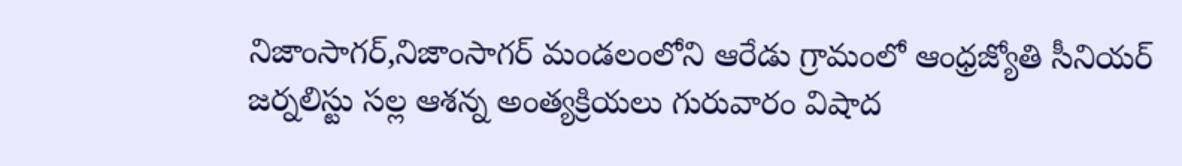నిజాంసాగర్,నిజాంసాగర్ మండలంలోని ఆరేడు గ్రామంలో ఆంధ్రజ్యోతి సీనియర్ జర్నలిస్టు సల్ల ఆశన్న అంత్యక్రియలు గురువారం విషాద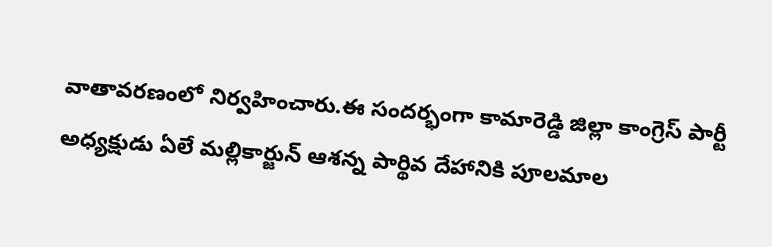వాతావరణంలో నిర్వహించారు.ఈ సందర్భంగా కామారెడ్డి జిల్లా కాంగ్రెస్ పార్టీ అధ్యక్షుడు ఏలే మల్లికార్జున్ ఆశన్న పార్థివ దేహానికి పూలమాల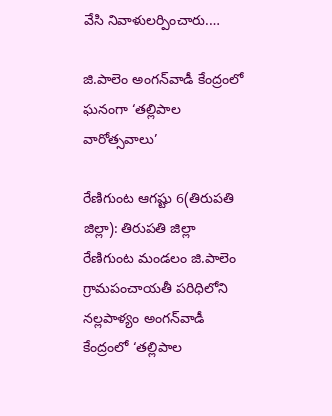వేసి నివాళులర్పించారు.…

జి.పాలెం అంగన్‌వాడీ కేంద్రంలో ఘనంగా ‘తల్లిపాల వారోత్సవాలు’

రేణిగుంట ఆగష్టు 6(తిరుపతి జిల్లా): తిరుపతి జిల్లా రేణిగుంట మండలం జి.పాలెం గ్రామపంచాయతీ పరిధిలోని నల్లపాళ్యం అంగన్‌వాడీ కేంద్రంలో ‘తల్లిపాల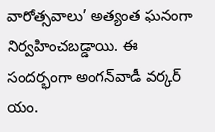వారోత్సవాలు’ అత్యంత ఘనంగా నిర్వహించబడ్డాయి. ఈ సందర్భంగా అంగన్‌వాడీ వర్కర్ యం.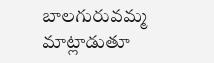బాలగురువమ్మ మాట్లాడుతూ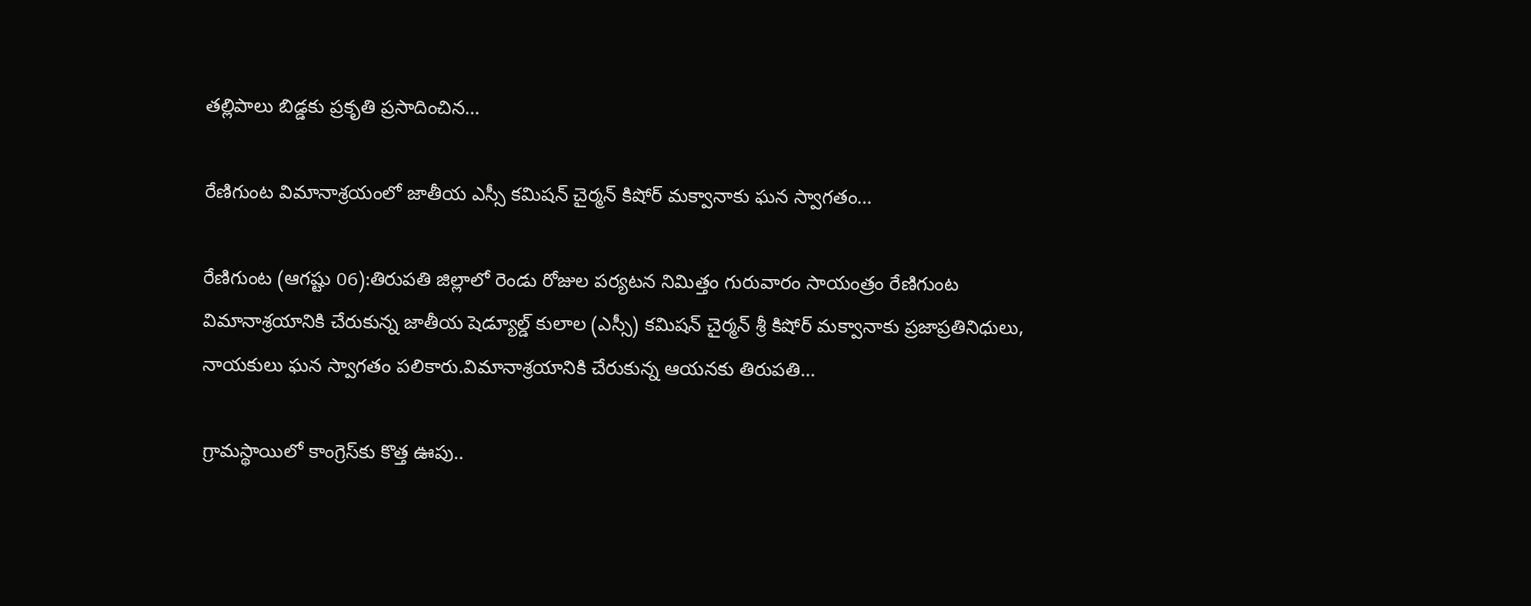తల్లిపాలు బిడ్డకు ప్రకృతి ప్రసాదించిన…

రేణిగుంట విమానాశ్రయంలో జాతీయ ఎస్సీ కమిషన్ చైర్మన్ కిషోర్ మక్వానాకు ఘన స్వాగతం…

రేణిగుంట (ఆగష్టు 06):తిరుపతి జిల్లాలో రెండు రోజుల పర్యటన నిమిత్తం గురువారం సాయంత్రం రేణిగుంట విమానాశ్రయానికి చేరుకున్న జాతీయ షెడ్యూల్డ్ కులాల (ఎస్సీ) కమిషన్ చైర్మన్ శ్రీ కిషోర్ మక్వానాకు ప్రజాప్రతినిధులు, నాయకులు ఘన స్వాగతం పలికారు.విమానాశ్రయానికి చేరుకున్న ఆయనకు తిరుపతి…

గ్రామస్థాయిలో కాంగ్రెస్‌కు కొత్త ఊపు..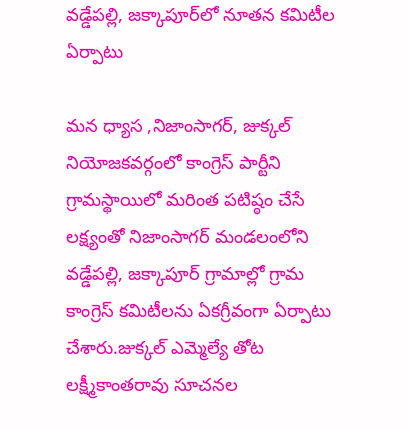వడ్డేపల్లి, జక్కాపూర్‌లో నూతన కమిటీల ఏర్పాటు

మన ధ్యాస ,నిజాంసాగర్, జుక్కల్ నియోజకవర్గంలో కాంగ్రెస్ పార్టీని గ్రామస్థాయిలో మరింత పటిష్ఠం చేసే లక్ష్యంతో నిజాంసాగర్ మండలంలోని వడ్డేపల్లి, జక్కాపూర్ గ్రామాల్లో గ్రామ కాంగ్రెస్ కమిటీలను ఏకగ్రీవంగా ఏర్పాటు చేశారు.జుక్కల్ ఎమ్మెల్యే తోట లక్ష్మీకాంతరావు సూచనల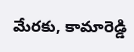మేరకు, కామారెడ్డి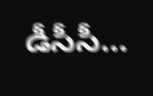డీసీసీ…